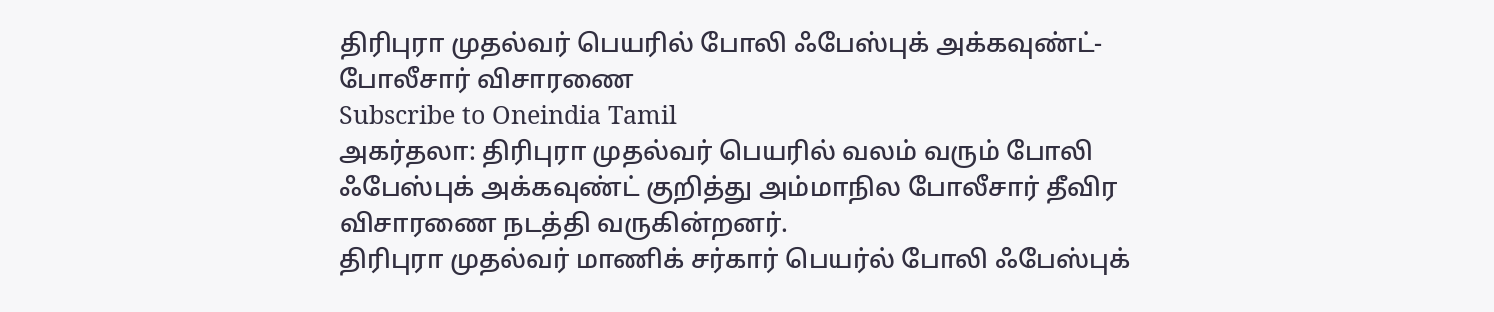திரிபுரா முதல்வர் பெயரில் போலி ஃபேஸ்புக் அக்கவுண்ட்- போலீசார் விசாரணை
Subscribe to Oneindia Tamil
அகர்தலா: திரிபுரா முதல்வர் பெயரில் வலம் வரும் போலி ஃபேஸ்புக் அக்கவுண்ட் குறித்து அம்மாநில போலீசார் தீவிர விசாரணை நடத்தி வருகின்றனர்.
திரிபுரா முதல்வர் மாணிக் சர்கார் பெயர்ல் போலி ஃபேஸ்புக்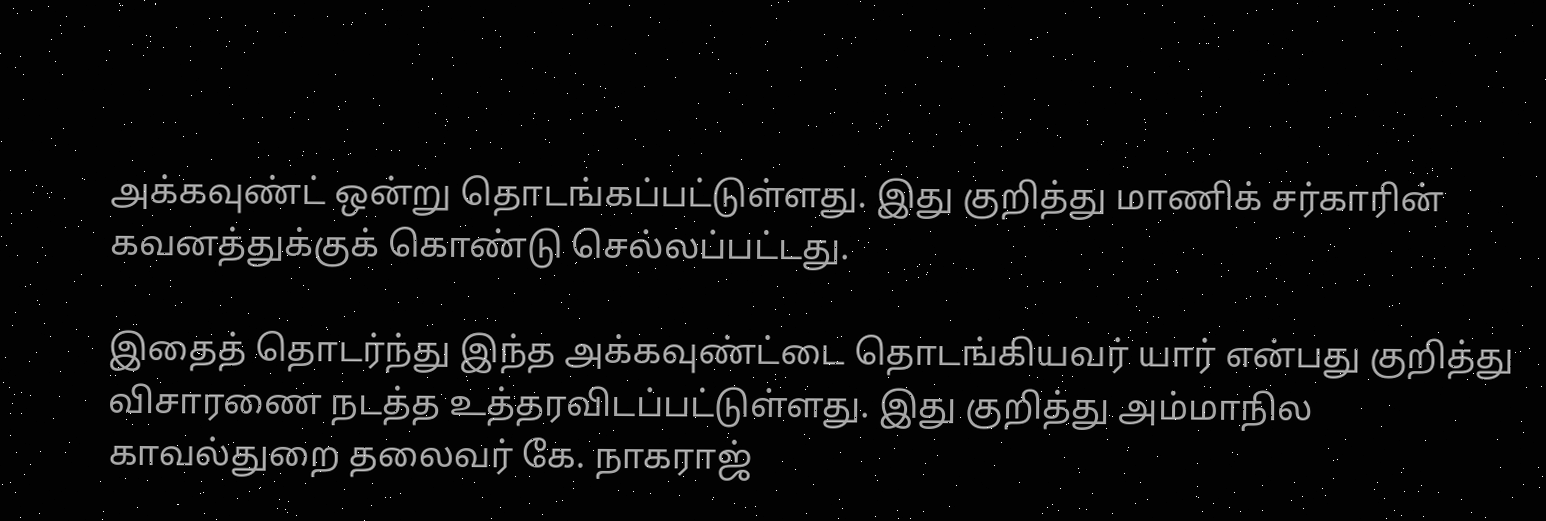அக்கவுண்ட் ஒன்று தொடங்கப்பட்டுள்ளது. இது குறித்து மாணிக் சர்காரின் கவனத்துக்குக் கொண்டு செல்லப்பட்டது.

இதைத் தொடர்ந்து இந்த அக்கவுண்ட்டை தொடங்கியவர் யார் என்பது குறித்து விசாரணை நடத்த உத்தரவிடப்பட்டுள்ளது. இது குறித்து அம்மாநில காவல்துறை தலைவர் கே. நாகராஜ்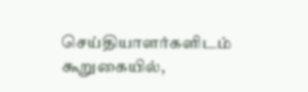செய்தியாளர்களிடம் கூறுகையில்,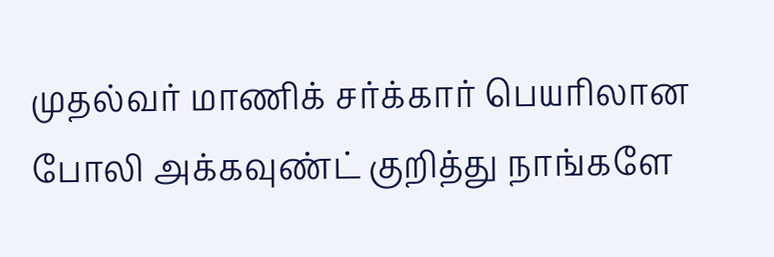முதல்வர் மாணிக் சர்க்கார் பெயரிலான போலி அக்கவுண்ட் குறித்து நாங்களே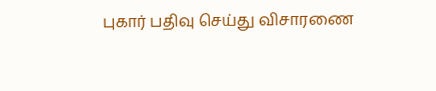புகார் பதிவு செய்து விசாரணை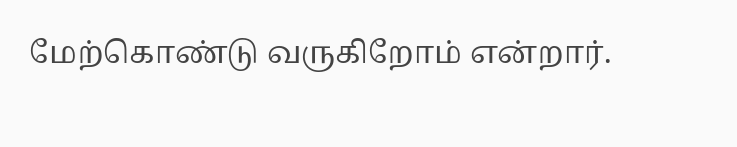மேற்கொண்டு வருகிறோம் என்றார்.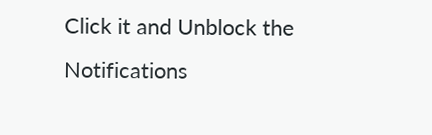Click it and Unblock the Notifications